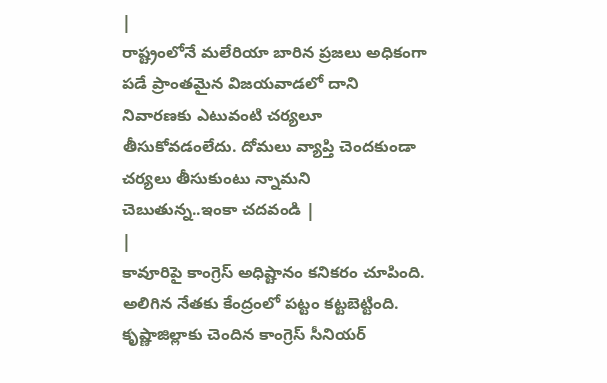|
రాష్ట్రంలోనే మలేరియా బారిన ప్రజలు అధికంగా పడే ప్రాంతమైన విజయవాడలో దాని నివారణకు ఎటువంటి చర్యలూ తీసుకోవడంలేదు. దోమలు వ్యాప్తి చెందకుండా చర్యలు తీసుకుంటు న్నామని చెబుతున్న..ఇంకా చదవండి |
|
కావూరిపై కాంగ్రెస్ అధిష్టానం కనికరం చూపింది. అలిగిన నేతకు కేంద్రంలో పట్టం కట్టబెట్టింది. కృష్ణాజిల్లాకు చెందిన కాంగ్రెస్ సీనియర్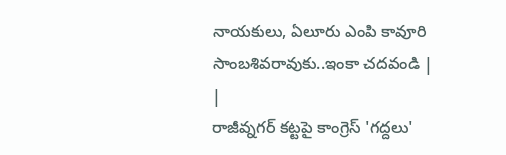నాయకులు, ఏలూరు ఎంపి కావూరి సాంబశివరావుకు..ఇంకా చదవండి |
|
రాజీవ్నగర్ కట్టపై కాంగ్రెస్ 'గద్దలు'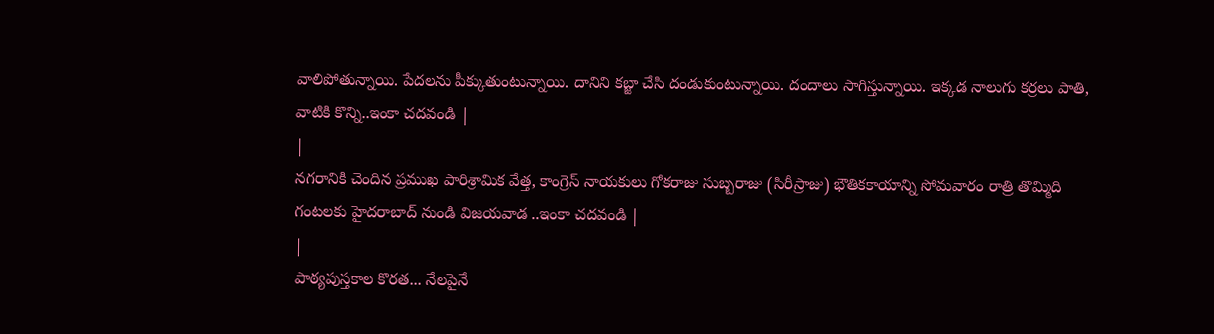వాలిపోతున్నాయి. పేదలను పీక్కుతుంటున్నాయి. దానిని కబ్జా చేసి దండుకుంటున్నాయి. దందాలు సాగిస్తున్నాయి. ఇక్కడ నాలుగు కర్రలు పాతి, వాటికి కొన్ని..ఇంకా చదవండి |
|
నగరానికి చెందిన ప్రముఖ పారిశ్రామిక వేత్త, కాంగ్రెస్ నాయకులు గోకరాజు సుబ్బరాజు (సిరీస్రాజు) భౌతికకాయాన్ని సోమవారం రాత్రి తొమ్మిది గంటలకు హైదరాబాద్ నుండి విజయవాడ ..ఇంకా చదవండి |
|
పాఠ్యపుస్తకాల కొరత... నేలపైనే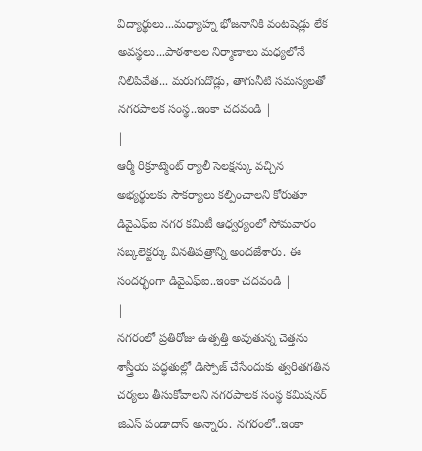విద్యార్థులు...మధ్యాహ్న భోజనానికి వంటషెడ్లు లేక అవస్థలు...పాఠశాలల నిర్మాణాలు మధ్యలోనే నిలిపివేత... మరుగుదొడ్లు, తాగునీటి సమస్యలతో నగరపాలక సంస్థ..ఇంకా చదవండి |
|
ఆర్మీ రిక్రూట్మెంట్ ర్యాలీ సెలక్షన్కు వచ్చిన అభ్యర్థులకు సౌకర్యాలు కల్పించాలని కోరుతూ డివైఎఫ్ఐ నగర కమిటీ ఆధ్వర్యంలో సోమవారం సబ్కలెక్టర్కు వినతిపత్రాన్ని అందజేశారు. ఈ సందర్భంగా డివైఎఫ్ఐ..ఇంకా చదవండి |
|
నగరంలో ప్రతిరోజు ఉత్పత్తి అవుతున్న చెత్తను శాస్త్రీయ పద్ధతుల్లో డిస్పోజ్ చేసేందుకు త్వరితగతిన చర్యలు తీసుకోవాలని నగరపాలక సంస్థ కమిషనర్ జిఎస్ పండాదాస్ అన్నారు. నగరంలో..ఇంకా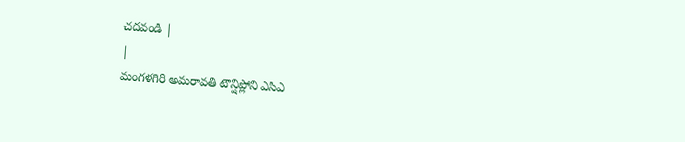చదవండి |
|
మంగళగిరి అమరావతి టౌన్షిప్లోని ఎసిఎ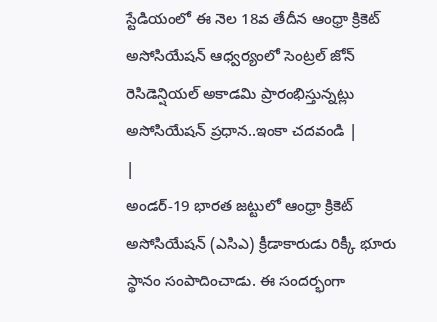స్టేడియంలో ఈ నెల 18వ తేదీన ఆంధ్రా క్రికెట్ అసోసియేషన్ ఆధ్వర్యంలో సెంట్రల్ జోన్ రెసిడెన్షియల్ అకాడమి ప్రారంభిస్తున్నట్లు అసోసియేషన్ ప్రధాన..ఇంకా చదవండి |
|
అండర్-19 భారత జట్టులో ఆంధ్రా క్రికెట్ అసోసియేషన్ (ఎసిఎ) క్రీడాకారుడు రిక్కీ భూరు స్థానం సంపాదించాడు. ఈ సందర్భంగా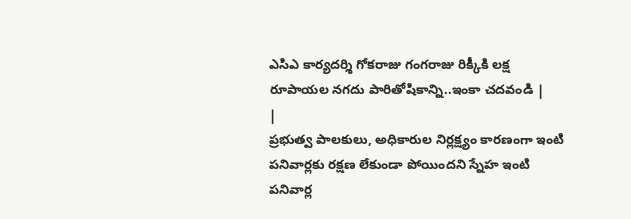ఎసిఎ కార్యదర్శి గోకరాజు గంగరాజు రిక్కీకి లక్ష రూపాయల నగదు పారితోషికాన్ని..ఇంకా చదవండి |
|
ప్రభుత్వ పాలకులు, అధికారుల నిర్లక్ష్యం కారణంగా ఇంటి పనివార్లకు రక్షణ లేకుండా పోయిందని స్నేహ ఇంటి పనివార్ల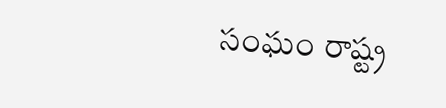సంఘం రాష్ట్ర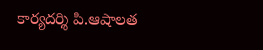కార్యదర్శి పి.ఆషాలత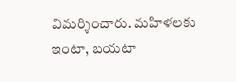విమర్శించారు. మహిళలకు ఇంటా, బయటా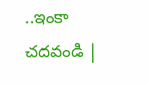..ఇంకా చదవండి |